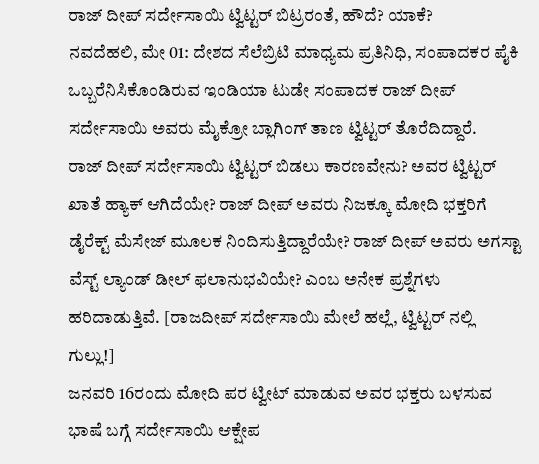ರಾಜ್ ದೀಪ್ ಸರ್ದೇಸಾಯಿ ಟ್ವಿಟ್ಟರ್ ಬಿಟ್ರರಂತೆ, ಹೌದೆ? ಯಾಕೆ?
ನವದೆಹಲಿ, ಮೇ 01: ದೇಶದ ಸೆಲೆಬ್ರಿಟಿ ಮಾಧ್ಯಮ ಪ್ರತಿನಿಧಿ, ಸಂಪಾದಕರ ಪೈಕಿ ಒಬ್ಬರೆನಿಸಿಕೊಂಡಿರುವ ಇಂಡಿಯಾ ಟುಡೇ ಸಂಪಾದಕ ರಾಜ್ ದೀಪ್ ಸರ್ದೇಸಾಯಿ ಅವರು ಮೈಕ್ರೋ ಬ್ಲಾಗಿಂಗ್ ತಾಣ ಟ್ವಿಟ್ಟರ್ ತೊರೆದಿದ್ದಾರೆ.
ರಾಜ್ ದೀಪ್ ಸರ್ದೇಸಾಯಿ ಟ್ವಿಟ್ಟರ್ ಬಿಡಲು ಕಾರಣವೇನು? ಅವರ ಟ್ವಿಟ್ಟರ್ ಖಾತೆ ಹ್ಯಾಕ್ ಆಗಿದೆಯೇ? ರಾಜ್ ದೀಪ್ ಅವರು ನಿಜಕ್ಕೂ ಮೋದಿ ಭಕ್ತರಿಗೆ ಡೈರೆಕ್ಟ್ ಮೆಸೇಜ್ ಮೂಲಕ ನಿಂದಿಸುತ್ತಿದ್ದಾರೆಯೇ? ರಾಜ್ ದೀಪ್ ಅವರು ಅಗಸ್ಟಾ ವೆಸ್ಟ್ ಲ್ಯಾಂಡ್ ಡೀಲ್ ಫಲಾನುಭವಿಯೇ? ಎಂಬ ಅನೇಕ ಪ್ರಶ್ನೆಗಳು ಹರಿದಾಡುತ್ತಿವೆ. [ರಾಜದೀಪ್ ಸರ್ದೇಸಾಯಿ ಮೇಲೆ ಹಲ್ಲೆ, ಟ್ವಿಟ್ಟರ್ ನಲ್ಲಿ ಗುಲ್ಲು!]
ಜನವರಿ 16ರಂದು ಮೋದಿ ಪರ ಟ್ವೀಟ್ ಮಾಡುವ ಅವರ ಭಕ್ತರು ಬಳಸುವ ಭಾಷೆ ಬಗ್ಗೆ ಸರ್ದೇಸಾಯಿ ಆಕ್ಷೇಪ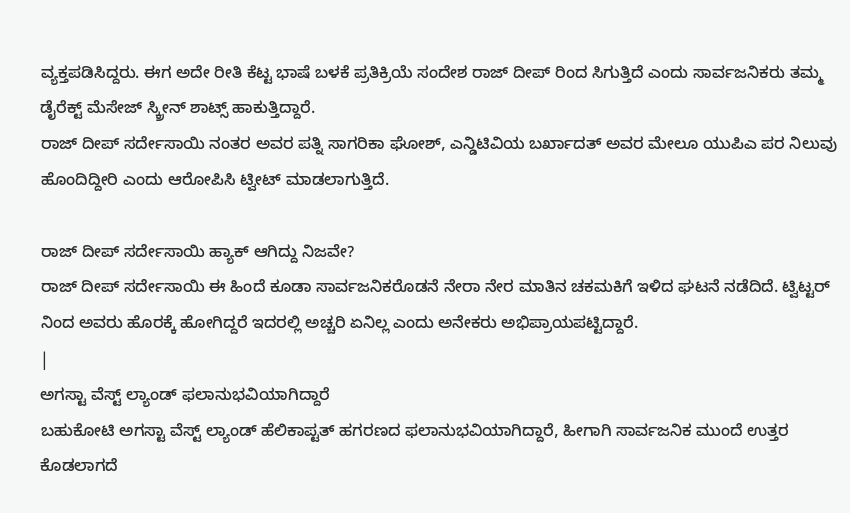ವ್ಯಕ್ತಪಡಿಸಿದ್ದರು. ಈಗ ಅದೇ ರೀತಿ ಕೆಟ್ಟ ಭಾಷೆ ಬಳಕೆ ಪ್ರತಿಕ್ರಿಯೆ ಸಂದೇಶ ರಾಜ್ ದೀಪ್ ರಿಂದ ಸಿಗುತ್ತಿದೆ ಎಂದು ಸಾರ್ವಜನಿಕರು ತಮ್ಮ ಡೈರೆಕ್ಟ್ ಮೆಸೇಜ್ ಸ್ಕ್ರೀನ್ ಶಾಟ್ಸ್ ಹಾಕುತ್ತಿದ್ದಾರೆ.
ರಾಜ್ ದೀಪ್ ಸರ್ದೇಸಾಯಿ ನಂತರ ಅವರ ಪತ್ನಿ ಸಾಗರಿಕಾ ಘೋಶ್, ಎನ್ಡಿಟಿವಿಯ ಬರ್ಖಾದತ್ ಅವರ ಮೇಲೂ ಯುಪಿಎ ಪರ ನಿಲುವು ಹೊಂದಿದ್ದೀರಿ ಎಂದು ಆರೋಪಿಸಿ ಟ್ವೀಟ್ ಮಾಡಲಾಗುತ್ತಿದೆ.

ರಾಜ್ ದೀಪ್ ಸರ್ದೇಸಾಯಿ ಹ್ಯಾಕ್ ಆಗಿದ್ದು ನಿಜವೇ?
ರಾಜ್ ದೀಪ್ ಸರ್ದೇಸಾಯಿ ಈ ಹಿಂದೆ ಕೂಡಾ ಸಾರ್ವಜನಿಕರೊಡನೆ ನೇರಾ ನೇರ ಮಾತಿನ ಚಕಮಕಿಗೆ ಇಳಿದ ಘಟನೆ ನಡೆದಿದೆ. ಟ್ವಿಟ್ಟರ್ ನಿಂದ ಅವರು ಹೊರಕ್ಕೆ ಹೋಗಿದ್ದರೆ ಇದರಲ್ಲಿ ಅಚ್ಚರಿ ಏನಿಲ್ಲ ಎಂದು ಅನೇಕರು ಅಭಿಪ್ರಾಯಪಟ್ಟಿದ್ದಾರೆ.
|
ಅಗಸ್ಟಾ ವೆಸ್ಟ್ ಲ್ಯಾಂಡ್ ಫಲಾನುಭವಿಯಾಗಿದ್ದಾರೆ
ಬಹುಕೋಟಿ ಅಗಸ್ಟಾ ವೆಸ್ಟ್ ಲ್ಯಾಂಡ್ ಹೆಲಿಕಾಪ್ಟತ್ ಹಗರಣದ ಫಲಾನುಭವಿಯಾಗಿದ್ದಾರೆ, ಹೀಗಾಗಿ ಸಾರ್ವಜನಿಕ ಮುಂದೆ ಉತ್ತರ ಕೊಡಲಾಗದೆ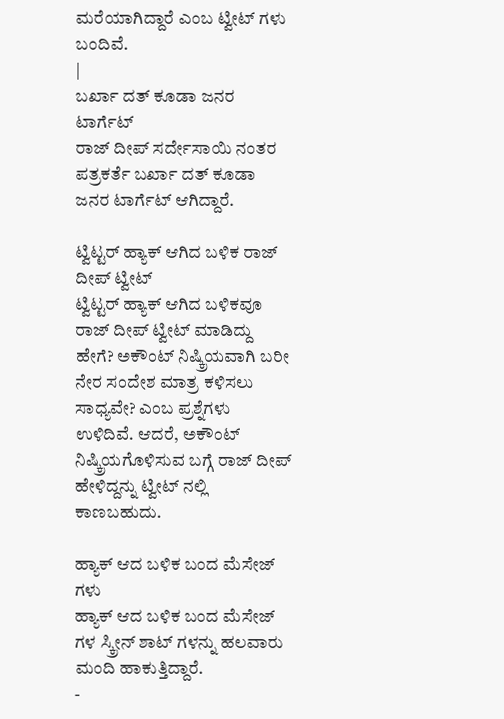ಮರೆಯಾಗಿದ್ದಾರೆ ಎಂಬ ಟ್ವೀಟ್ ಗಳು ಬಂದಿವೆ.
|
ಬರ್ಖಾ ದತ್ ಕೂಡಾ ಜನರ ಟಾರ್ಗೆಟ್
ರಾಜ್ ದೀಪ್ ಸರ್ದೇಸಾಯಿ ನಂತರ ಪತ್ರಕರ್ತೆ ಬರ್ಖಾ ದತ್ ಕೂಡಾ ಜನರ ಟಾರ್ಗೆಟ್ ಆಗಿದ್ದಾರೆ.

ಟ್ವಿಟ್ಟರ್ ಹ್ಯಾಕ್ ಆಗಿದ ಬಳಿಕ ರಾಜ್ ದೀಪ್ ಟ್ವೀಟ್
ಟ್ವಿಟ್ಟರ್ ಹ್ಯಾಕ್ ಆಗಿದ ಬಳಿಕವೂ ರಾಜ್ ದೀಪ್ ಟ್ವೀಟ್ ಮಾಡಿದ್ದು ಹೇಗೆ? ಅಕೌಂಟ್ ನಿಷ್ಕ್ರಿಯವಾಗಿ ಬರೀ ನೇರ ಸಂದೇಶ ಮಾತ್ರ ಕಳಿಸಲು ಸಾಧ್ಯವೇ? ಎಂಬ ಪ್ರಶ್ನೆಗಳು ಉಳಿದಿವೆ. ಆದರೆ, ಅಕೌಂಟ್ ನಿಷ್ಕ್ರಿಯಗೊಳಿಸುವ ಬಗ್ಗೆ ರಾಜ್ ದೀಪ್ ಹೇಳಿದ್ದನ್ನು ಟ್ವೀಟ್ ನಲ್ಲಿ ಕಾಣಬಹುದು.

ಹ್ಯಾಕ್ ಆದ ಬಳಿಕ ಬಂದ ಮೆಸೇಜ್ ಗಳು
ಹ್ಯಾಕ್ ಆದ ಬಳಿಕ ಬಂದ ಮೆಸೇಜ್ ಗಳ ಸ್ಕ್ರೀನ್ ಶಾಟ್ ಗಳನ್ನು ಹಲವಾರು ಮಂದಿ ಹಾಕುತ್ತಿದ್ದಾರೆ.
-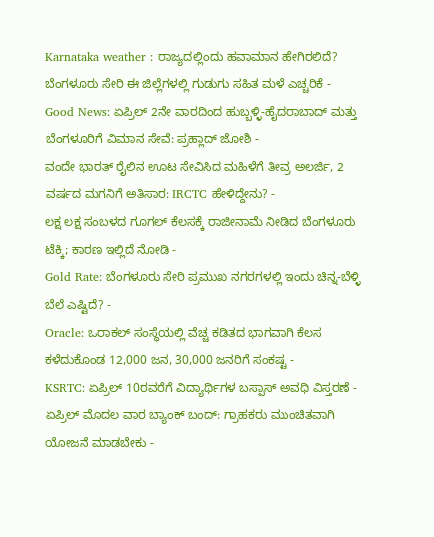Karnataka weather : ರಾಜ್ಯದಲ್ಲಿಂದು ಹವಾಮಾನ ಹೇಗಿರಲಿದೆ? ಬೆಂಗಳೂರು ಸೇರಿ ಈ ಜಿಲ್ಲೆಗಳಲ್ಲಿ ಗುಡುಗು ಸಹಿತ ಮಳೆ ಎಚ್ಚರಿಕೆ -
Good News: ಏಪ್ರಿಲ್ 2ನೇ ವಾರದಿಂದ ಹುಬ್ಬಳ್ಳಿ-ಹೈದರಾಬಾದ್ ಮತ್ತು ಬೆಂಗಳೂರಿಗೆ ವಿಮಾನ ಸೇವೆ: ಪ್ರಹ್ಲಾದ್ ಜೋಶಿ -
ವಂದೇ ಭಾರತ್ ರೈಲಿನ ಊಟ ಸೇವಿಸಿದ ಮಹಿಳೆಗೆ ತೀವ್ರ ಅಲರ್ಜಿ, 2 ವರ್ಷದ ಮಗನಿಗೆ ಅತಿಸಾರ: IRCTC ಹೇಳಿದ್ದೇನು? -
ಲಕ್ಷ ಲಕ್ಷ ಸಂಬಳದ ಗೂಗಲ್ ಕೆಲಸಕ್ಕೆ ರಾಜೀನಾಮೆ ನೀಡಿದ ಬೆಂಗಳೂರು ಟೆಕ್ಕಿ; ಕಾರಣ ಇಲ್ಲಿದೆ ನೋಡಿ -
Gold Rate: ಬೆಂಗಳೂರು ಸೇರಿ ಪ್ರಮುಖ ನಗರಗಳಲ್ಲಿ ಇಂದು ಚಿನ್ನ-ಬೆಳ್ಳಿ ಬೆಲೆ ಎಷ್ಟಿದೆ? -
Oracle: ಒರಾಕಲ್ ಸಂಸ್ಥೆಯಲ್ಲಿ ವೆಚ್ಚ ಕಡಿತದ ಭಾಗವಾಗಿ ಕೆಲಸ ಕಳೆದುಕೊಂಡ 12,000 ಜನ, 30,000 ಜನರಿಗೆ ಸಂಕಷ್ಟ -
KSRTC: ಏಪ್ರಿಲ್ 10ರವರೆಗೆ ವಿದ್ಯಾರ್ಥಿಗಳ ಬಸ್ಪಾಸ್ ಅವಧಿ ವಿಸ್ತರಣೆ -
ಏಪ್ರಿಲ್ ಮೊದಲ ವಾರ ಬ್ಯಾಂಕ್ ಬಂದ್: ಗ್ರಾಹಕರು ಮುಂಚಿತವಾಗಿ ಯೋಜನೆ ಮಾಡಬೇಕು -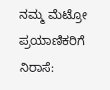ನಮ್ಮ ಮೆಟ್ರೋ ಪ್ರಯಾಣಿಕರಿಗೆ ನಿರಾಸೆ: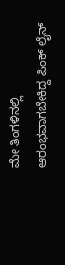ಮೇ ತಿಂಗಳಿನಲ್ಲಿ ಆರಂಭವಾಗಬೇಕಿದ್ದ ಪಿಂಕ್ ಲೈನ್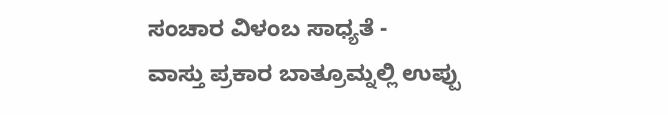ಸಂಚಾರ ವಿಳಂಬ ಸಾಧ್ಯತೆ -
ವಾಸ್ತು ಪ್ರಕಾರ ಬಾತ್ರೂಮ್ನಲ್ಲಿ ಉಪ್ಪು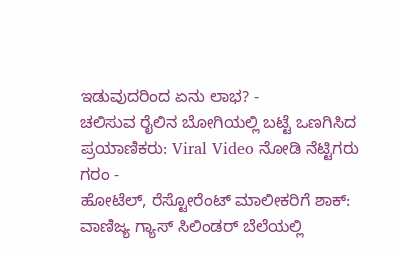ಇಡುವುದರಿಂದ ಏನು ಲಾಭ? -
ಚಲಿಸುವ ರೈಲಿನ ಬೋಗಿಯಲ್ಲಿ ಬಟ್ಟೆ ಒಣಗಿಸಿದ ಪ್ರಯಾಣಿಕರು: Viral Video ನೋಡಿ ನೆಟ್ಟಿಗರು ಗರಂ -
ಹೋಟೆಲ್, ರೆಸ್ಟೋರೆಂಟ್ ಮಾಲೀಕರಿಗೆ ಶಾಕ್: ವಾಣಿಜ್ಯ ಗ್ಯಾಸ್ ಸಿಲಿಂಡರ್ ಬೆಲೆಯಲ್ಲಿ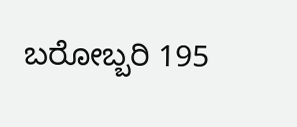ಬರೋಬ್ಬರಿ 195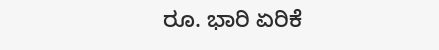ರೂ. ಭಾರಿ ಏರಿಕೆ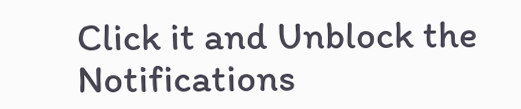Click it and Unblock the Notifications